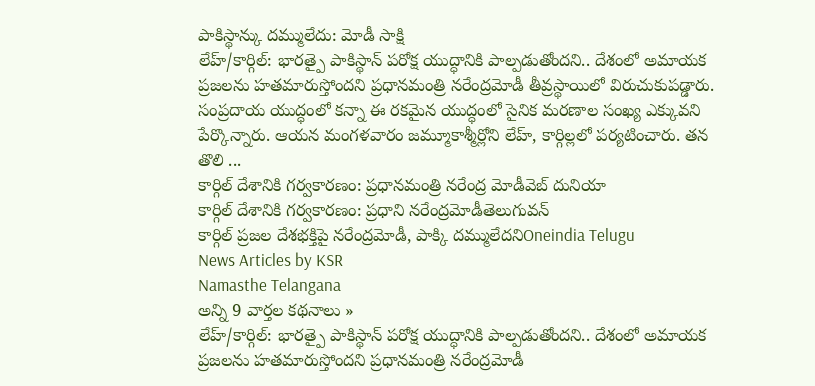పాకిస్థాన్కు దమ్ములేదు: మోడీ సాక్షి
లేహ్/కార్గిల్: భారత్పై పాకిస్థాన్ పరోక్ష యుద్ధానికి పాల్పడుతోందని.. దేశంలో అమాయక ప్రజలను హతమారుస్తోందని ప్రధానమంత్రి నరేంద్రమోడీ తీవ్రస్థాయిలో విరుచుకుపడ్డారు. సంప్రదాయ యుద్ధంలో కన్నా ఈ రకమైన యుద్ధంలో సైనిక మరణాల సంఖ్య ఎక్కువని పేర్కొన్నారు. ఆయన మంగళవారం జమ్మూకాశ్మీర్లోని లేహ్, కార్గిల్లలో పర్యటించారు. తన తొలి ...
కార్గిల్ దేశానికి గర్వకారణం: ప్రధానమంత్రి నరేంద్ర మోడీవెబ్ దునియా
కార్గిల్ దేశానికి గర్వకారణం: ప్రధాని నరేంద్రమోడీతెలుగువన్
కార్గిల్ ప్రజల దేశభక్తిపై నరేంద్రమోడీ, పాక్కి దమ్ములేదనిOneindia Telugu
News Articles by KSR
Namasthe Telangana
అన్ని 9 వార్తల కథనాలు »
లేహ్/కార్గిల్: భారత్పై పాకిస్థాన్ పరోక్ష యుద్ధానికి పాల్పడుతోందని.. దేశంలో అమాయక ప్రజలను హతమారుస్తోందని ప్రధానమంత్రి నరేంద్రమోడీ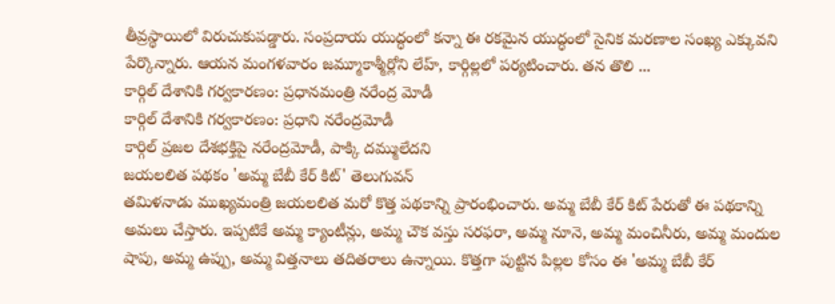తీవ్రస్థాయిలో విరుచుకుపడ్డారు. సంప్రదాయ యుద్ధంలో కన్నా ఈ రకమైన యుద్ధంలో సైనిక మరణాల సంఖ్య ఎక్కువని పేర్కొన్నారు. ఆయన మంగళవారం జమ్మూకాశ్మీర్లోని లేహ్, కార్గిల్లలో పర్యటించారు. తన తొలి ...
కార్గిల్ దేశానికి గర్వకారణం: ప్రధానమంత్రి నరేంద్ర మోడీ
కార్గిల్ దేశానికి గర్వకారణం: ప్రధాని నరేంద్రమోడీ
కార్గిల్ ప్రజల దేశభక్తిపై నరేంద్రమోడీ, పాక్కి దమ్ములేదని
జయలలిత పథకం 'అమ్మ బేబీ కేర్ కిట్' తెలుగువన్
తమిళనాడు ముఖ్యమంత్రి జయలలిత మరో కొత్త పథకాన్ని ప్రారంభించారు. అమ్మ బేబీ కేర్ కిట్ పేరుతో ఈ పథకాన్ని అమలు చేస్తారు. ఇప్పటికే అమ్మ క్యాంటీన్లు, అమ్మ చౌక వస్తు సరఫరా, అమ్మ నూనె, అమ్మ మంచినీరు, అమ్మ మందుల షాపు, అమ్మ ఉప్పు, అమ్మ విత్తనాలు తదితరాలు ఉన్నాయి. కొత్తగా పుట్టిన పిల్లల కోసం ఈ 'అమ్మ బేబీ కేర్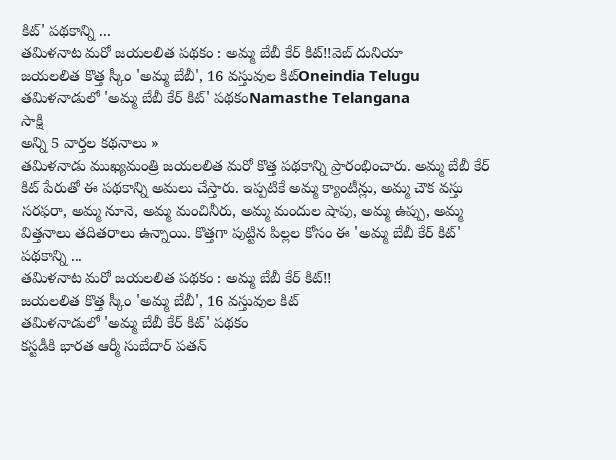కిట్' పథకాన్ని ...
తమిళనాట మరో జయలలిత పథకం : అమ్మ బేబీ కేర్ కిట్!!వెబ్ దునియా
జయలలిత కొత్త స్కీం 'అమ్మ బేబీ', 16 వస్తువుల కిట్Oneindia Telugu
తమిళనాడులో 'అమ్మ బేబీ కేర్ కిట్' పథకంNamasthe Telangana
సాక్షి
అన్ని 5 వార్తల కథనాలు »
తమిళనాడు ముఖ్యమంత్రి జయలలిత మరో కొత్త పథకాన్ని ప్రారంభించారు. అమ్మ బేబీ కేర్ కిట్ పేరుతో ఈ పథకాన్ని అమలు చేస్తారు. ఇప్పటికే అమ్మ క్యాంటీన్లు, అమ్మ చౌక వస్తు సరఫరా, అమ్మ నూనె, అమ్మ మంచినీరు, అమ్మ మందుల షాపు, అమ్మ ఉప్పు, అమ్మ విత్తనాలు తదితరాలు ఉన్నాయి. కొత్తగా పుట్టిన పిల్లల కోసం ఈ 'అమ్మ బేబీ కేర్ కిట్' పథకాన్ని ...
తమిళనాట మరో జయలలిత పథకం : అమ్మ బేబీ కేర్ కిట్!!
జయలలిత కొత్త స్కీం 'అమ్మ బేబీ', 16 వస్తువుల కిట్
తమిళనాడులో 'అమ్మ బేబీ కేర్ కిట్' పథకం
కస్టడీకి భారత ఆర్మీ సుబేదార్ పతన్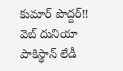కుమార్ పొద్దర్!! వెబ్ దునియా
పాకిస్థాన్ లేడీ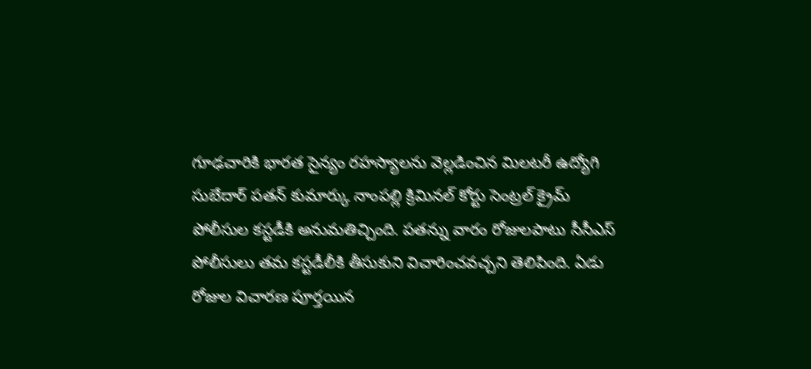గూఢచారికి భారత సైన్యం రహస్యాలను వెల్లడించిన మిలటరీ ఉద్యోగి సుబేదార్ పతన్ కుమార్కు నాంపల్లి క్రిమినల్ కోర్టు సెంట్రల్ క్రైమ్ పోలీసుల కస్టడీకి అనుమతిచ్చింది. పతన్ను వారం రోజులపాటు సీసీఎస్ పోలీసులు తమ కస్టడీలీకి తీసుకుని విచారించవచ్చని తెలిపింది. ఏడు రోజుల విచారణ పూర్తయిన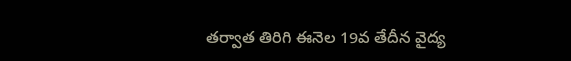తర్వాత తిరిగి ఈనెల 19వ తేదీన వైద్య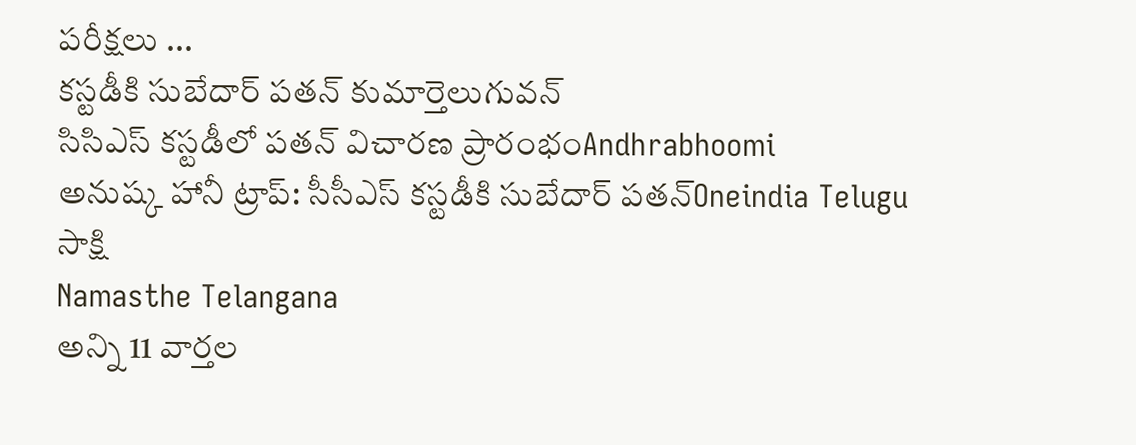పరీక్షలు ...
కస్టడీకి సుబేదార్ పతన్ కుమార్తెలుగువన్
సిసిఎస్ కస్టడీలో పతన్ విచారణ ప్రారంభంAndhrabhoomi
అనుష్క హానీ ట్రాప్: సీసీఎస్ కస్టడీకి సుబేదార్ పతన్Oneindia Telugu
సాక్షి
Namasthe Telangana
అన్ని 11 వార్తల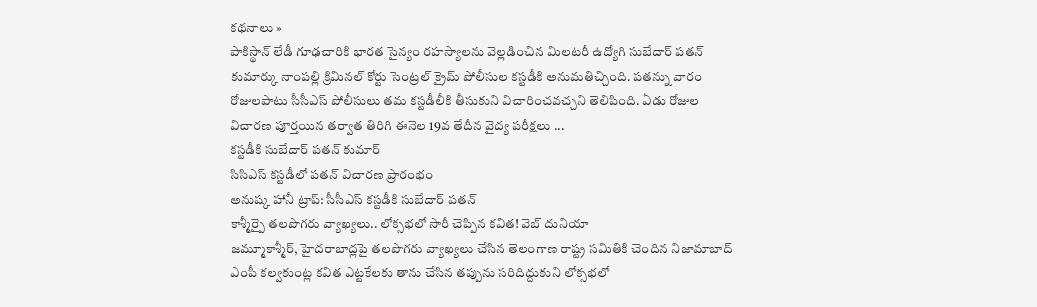కథనాలు »
పాకిస్థాన్ లేడీ గూఢచారికి భారత సైన్యం రహస్యాలను వెల్లడించిన మిలటరీ ఉద్యోగి సుబేదార్ పతన్ కుమార్కు నాంపల్లి క్రిమినల్ కోర్టు సెంట్రల్ క్రైమ్ పోలీసుల కస్టడీకి అనుమతిచ్చింది. పతన్ను వారం రోజులపాటు సీసీఎస్ పోలీసులు తమ కస్టడీలీకి తీసుకుని విచారించవచ్చని తెలిపింది. ఏడు రోజుల విచారణ పూర్తయిన తర్వాత తిరిగి ఈనెల 19వ తేదీన వైద్య పరీక్షలు ...
కస్టడీకి సుబేదార్ పతన్ కుమార్
సిసిఎస్ కస్టడీలో పతన్ విచారణ ప్రారంభం
అనుష్క హానీ ట్రాప్: సీసీఎస్ కస్టడీకి సుబేదార్ పతన్
కాశ్మీర్పై తలపొగరు వ్యాఖ్యలు.. లోక్సభలో సారీ చెప్పిన కవిత! వెబ్ దునియా
జమ్మూకాశ్మీర్, హైదరాబాద్లపై తలపొగరు వ్యాఖ్యలు చేసిన తెలంగాణ రాష్ట్ర సమితికి చెందిన నిజామాబాద్ ఎంపీ కల్వకుంట్ల కవిత ఎట్టకేలకు తాను చేసిన తప్పును సరిదిద్దుకుని లోక్సభలో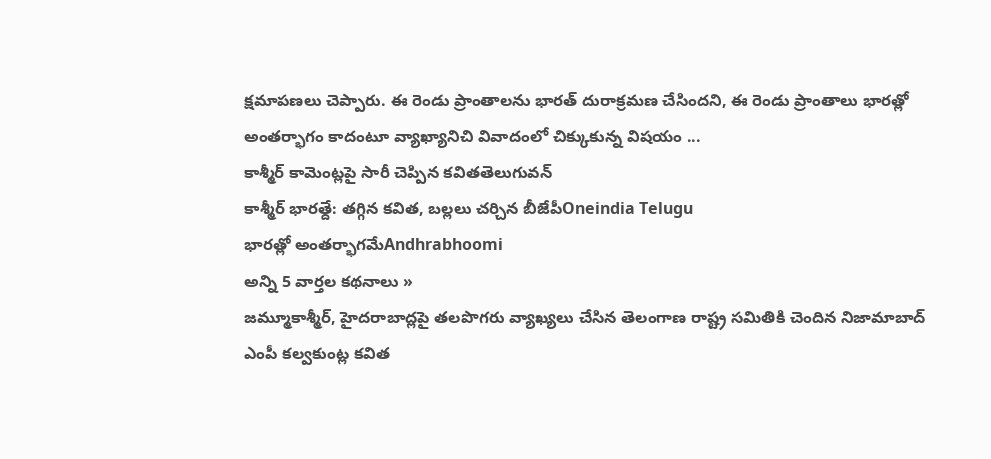క్షమాపణలు చెప్పారు. ఈ రెండు ప్రాంతాలను భారత్ దురాక్రమణ చేసిందని, ఈ రెండు ప్రాంతాలు భారత్లో అంతర్భాగం కాదంటూ వ్యాఖ్యానిచి వివాదంలో చిక్కుకున్న విషయం ...
కాశ్మీర్ కామెంట్లపై సారీ చెప్పిన కవితతెలుగువన్
కాశ్మీర్ భారత్దే: తగ్గిన కవిత, బల్లలు చర్చిన బీజేపీOneindia Telugu
భారత్లో అంతర్భాగమేAndhrabhoomi
అన్ని 5 వార్తల కథనాలు »
జమ్మూకాశ్మీర్, హైదరాబాద్లపై తలపొగరు వ్యాఖ్యలు చేసిన తెలంగాణ రాష్ట్ర సమితికి చెందిన నిజామాబాద్ ఎంపీ కల్వకుంట్ల కవిత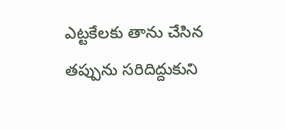ఎట్టకేలకు తాను చేసిన తప్పును సరిదిద్దుకుని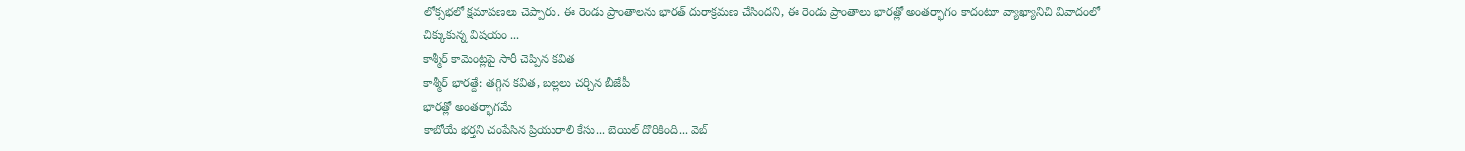లోక్సభలో క్షమాపణలు చెప్పారు. ఈ రెండు ప్రాంతాలను భారత్ దురాక్రమణ చేసిందని, ఈ రెండు ప్రాంతాలు భారత్లో అంతర్భాగం కాదంటూ వ్యాఖ్యానిచి వివాదంలో చిక్కుకున్న విషయం ...
కాశ్మీర్ కామెంట్లపై సారీ చెప్పిన కవిత
కాశ్మీర్ భారత్దే: తగ్గిన కవిత, బల్లలు చర్చిన బీజేపీ
భారత్లో అంతర్భాగమే
కాబోయే భర్తని చంపేసిన ప్రియురాలి కేసు... బెయిల్ దొరికింది... వెబ్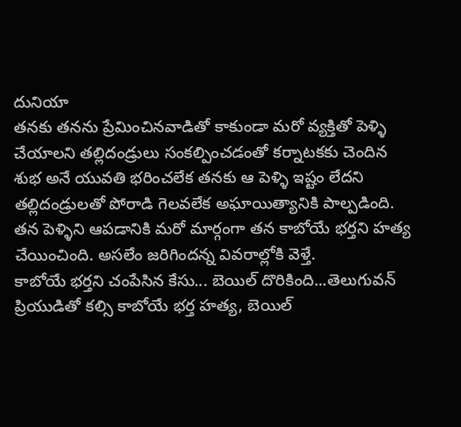దునియా
తనకు తనను ప్రేమించినవాడితో కాకుండా మరో వ్యక్తితో పెళ్ళి చేయాలని తల్లిదండ్రులు సంకల్పించడంతో కర్నాటకకు చెందిన శుభ అనే యువతి భరించలేక తనకు ఆ పెళ్ళి ఇష్టం లేదని తల్లిదండ్రులతో పోరాడి గెలవలేక అఘాయిత్యానికి పాల్పడింది. తన పెళ్ళిని ఆపడానికి మరో మార్గంగా తన కాబోయే భర్తని హత్య చేయించింది. అసలేం జరిగిందన్న వివరాల్లోకి వెళ్తే.
కాబోయే భర్తని చంపేసిన కేసు... బెయిల్ దొరికింది...తెలుగువన్
ప్రియుడితో కల్సి కాబోయే భర్త హత్య, బెయిల్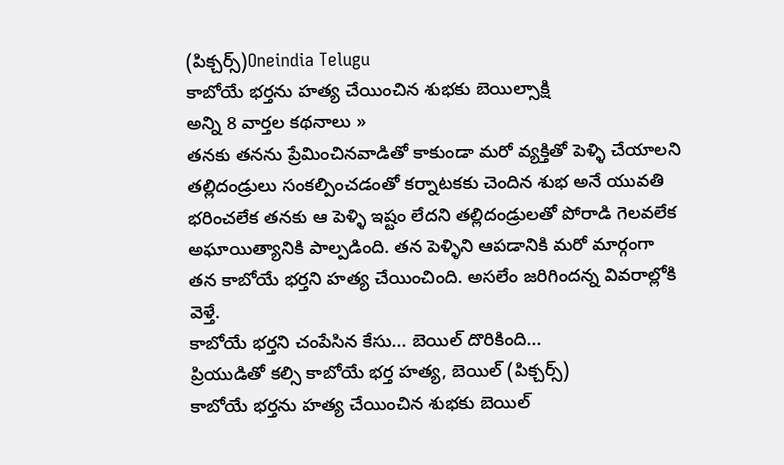(పిక్చర్స్)Oneindia Telugu
కాబోయే భర్తను హత్య చేయించిన శుభకు బెయిల్సాక్షి
అన్ని 8 వార్తల కథనాలు »
తనకు తనను ప్రేమించినవాడితో కాకుండా మరో వ్యక్తితో పెళ్ళి చేయాలని తల్లిదండ్రులు సంకల్పించడంతో కర్నాటకకు చెందిన శుభ అనే యువతి భరించలేక తనకు ఆ పెళ్ళి ఇష్టం లేదని తల్లిదండ్రులతో పోరాడి గెలవలేక అఘాయిత్యానికి పాల్పడింది. తన పెళ్ళిని ఆపడానికి మరో మార్గంగా తన కాబోయే భర్తని హత్య చేయించింది. అసలేం జరిగిందన్న వివరాల్లోకి వెళ్తే.
కాబోయే భర్తని చంపేసిన కేసు... బెయిల్ దొరికింది...
ప్రియుడితో కల్సి కాబోయే భర్త హత్య, బెయిల్ (పిక్చర్స్)
కాబోయే భర్తను హత్య చేయించిన శుభకు బెయిల్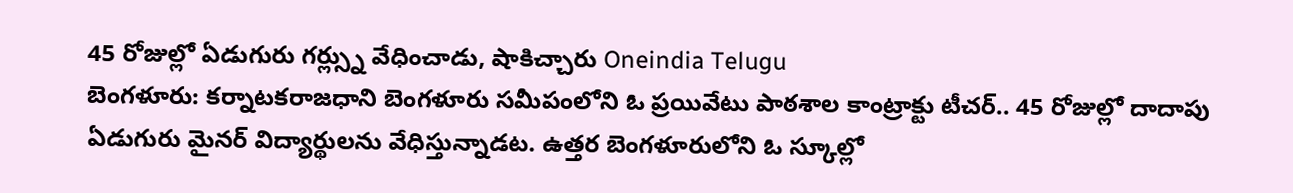45 రోజుల్లో ఏడుగురు గర్ల్స్ను వేధించాడు, షాకిచ్చారు Oneindia Telugu
బెంగళూరు: కర్నాటకరాజధాని బెంగళూరు సమీపంలోని ఓ ప్రయివేటు పాఠశాల కాంట్రాక్టు టీచర్.. 45 రోజుల్లో దాదాపు ఏడుగురు మైనర్ విద్యార్థులను వేధిస్తున్నాడట. ఉత్తర బెంగళూరులోని ఓ స్కూల్లో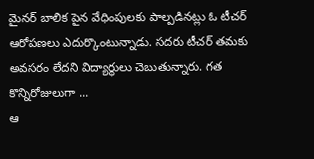మైనర్ బాలిక పైన వేధింపులకు పాల్పడినట్లు ఓ టీచర్ ఆరోపణలు ఎదుర్కొంటున్నాడు. సదరు టీచర్ తమకు అవసరం లేదని విద్యార్థులు చెబుతున్నారు. గత కొన్నిరోజులుగా ...
ఆ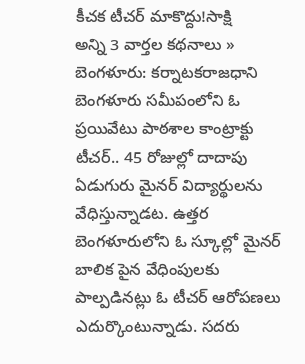కీచక టీచర్ మాకొద్దు!సాక్షి
అన్ని 3 వార్తల కథనాలు »
బెంగళూరు: కర్నాటకరాజధాని బెంగళూరు సమీపంలోని ఓ ప్రయివేటు పాఠశాల కాంట్రాక్టు టీచర్.. 45 రోజుల్లో దాదాపు ఏడుగురు మైనర్ విద్యార్థులను వేధిస్తున్నాడట. ఉత్తర బెంగళూరులోని ఓ స్కూల్లో మైనర్ బాలిక పైన వేధింపులకు పాల్పడినట్లు ఓ టీచర్ ఆరోపణలు ఎదుర్కొంటున్నాడు. సదరు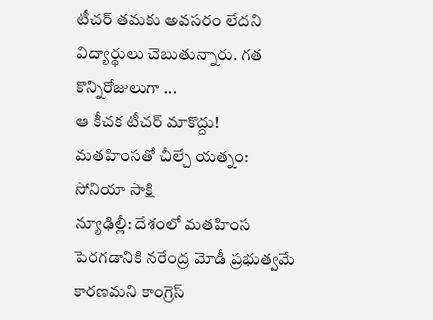టీచర్ తమకు అవసరం లేదని విద్యార్థులు చెబుతున్నారు. గత కొన్నిరోజులుగా ...
ఆ కీచక టీచర్ మాకొద్దు!
మతహింసతో చీల్చే యత్నం: సోనియా సాక్షి
న్యూఢిల్లీ: దేశంలో మతహింస పెరగడానికి నరేంద్ర మోడీ ప్రభుత్వమే కారణమని కాంగ్రెస్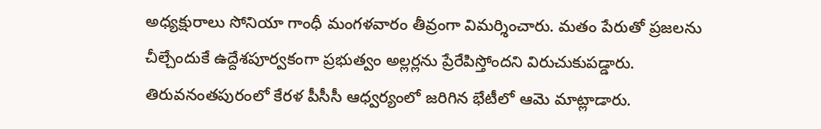అధ్యక్షురాలు సోనియా గాంధీ మంగళవారం తీవ్రంగా విమర్శించారు. మతం పేరుతో ప్రజలను చీల్చేందుకే ఉద్దేశపూర్వకంగా ప్రభుత్వం అల్లర్లను ప్రేరేపిస్తోందని విరుచుకుపడ్డారు. తిరువనంతపురంలో కేరళ పీసీసీ ఆధ్వర్యంలో జరిగిన భేటీలో ఆమె మాట్లాడారు.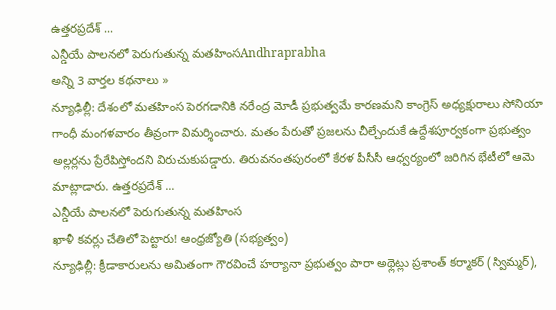ఉత్తరప్రదేశ్ ...
ఎన్డీయే పాలనలో పెరుగుతున్న మతహింసAndhraprabha
అన్ని 3 వార్తల కథనాలు »
న్యూఢిల్లీ: దేశంలో మతహింస పెరగడానికి నరేంద్ర మోడీ ప్రభుత్వమే కారణమని కాంగ్రెస్ అధ్యక్షురాలు సోనియా గాంధీ మంగళవారం తీవ్రంగా విమర్శించారు. మతం పేరుతో ప్రజలను చీల్చేందుకే ఉద్దేశపూర్వకంగా ప్రభుత్వం అల్లర్లను ప్రేరేపిస్తోందని విరుచుకుపడ్డారు. తిరువనంతపురంలో కేరళ పీసీసీ ఆధ్వర్యంలో జరిగిన భేటీలో ఆమె మాట్లాడారు. ఉత్తరప్రదేశ్ ...
ఎన్డీయే పాలనలో పెరుగుతున్న మతహింస
ఖాళీ కవర్లు చేతిలో పెట్టారు! ఆంధ్రజ్యోతి (సభ్యత్వం)
న్యూఢిల్లీ: క్రీడాకారులను అమితంగా గౌరవించే హర్యానా ప్రభుత్వం పారా అథ్లెట్లు ప్రశాంత్ కర్మాకర్ (స్విమ్మర్),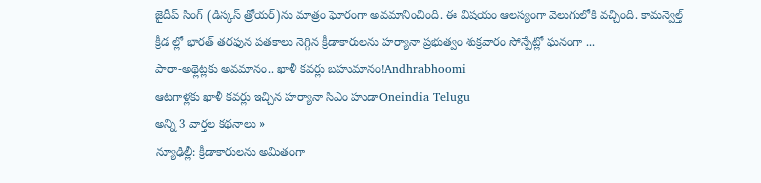జైదీప్ సింగ్ (డిస్కస్ త్రోయర్)ను మాత్రం ఘోరంగా అవమానించింది. ఈ విషయం ఆలస్యంగా వెలుగులోకి వచ్చింది. కామన్వెల్త్ క్రీడ ల్లో భారత్ తరఫున పతకాలు నెగ్గిన క్రీడాకారులను హర్యానా ప్రభుత్వం శుక్రవారం సోన్పేట్లో ఘనంగా ...
పారా-అథ్లెట్లకు అవమానం.. ఖాళీ కవర్లు బహుమానం!Andhrabhoomi
ఆటగాళ్లకు ఖాళీ కవర్లు ఇచ్చిన హర్యానా సిఎం హుడాOneindia Telugu
అన్ని 3 వార్తల కథనాలు »
న్యూఢిల్లీ: క్రీడాకారులను అమితంగా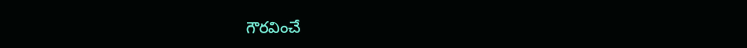గౌరవించే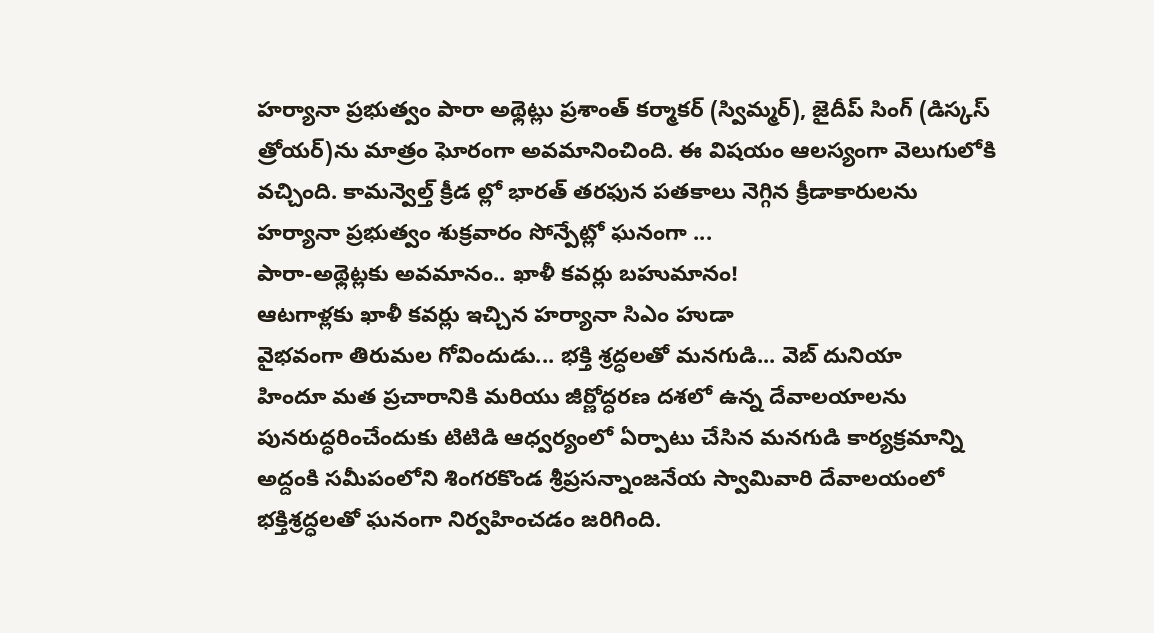హర్యానా ప్రభుత్వం పారా అథ్లెట్లు ప్రశాంత్ కర్మాకర్ (స్విమ్మర్), జైదీప్ సింగ్ (డిస్కస్ త్రోయర్)ను మాత్రం ఘోరంగా అవమానించింది. ఈ విషయం ఆలస్యంగా వెలుగులోకి వచ్చింది. కామన్వెల్త్ క్రీడ ల్లో భారత్ తరఫున పతకాలు నెగ్గిన క్రీడాకారులను హర్యానా ప్రభుత్వం శుక్రవారం సోన్పేట్లో ఘనంగా ...
పారా-అథ్లెట్లకు అవమానం.. ఖాళీ కవర్లు బహుమానం!
ఆటగాళ్లకు ఖాళీ కవర్లు ఇచ్చిన హర్యానా సిఎం హుడా
వైభవంగా తిరుమల గోవిందుడు... భక్తి శ్రద్ధలతో మనగుడి... వెబ్ దునియా
హిందూ మత ప్రచారానికి మరియు జీర్ణోద్ధరణ దశలో ఉన్న దేవాలయాలను పునరుద్ధరించేందుకు టిటిడి ఆధ్వర్యంలో ఏర్పాటు చేసిన మనగుడి కార్యక్రమాన్ని అద్దంకి సమీపంలోని శింగరకొండ శ్రీప్రసన్నాంజనేయ స్వామివారి దేవాలయంలో భక్తిశ్రద్ధలతో ఘనంగా నిర్వహించడం జరిగింది.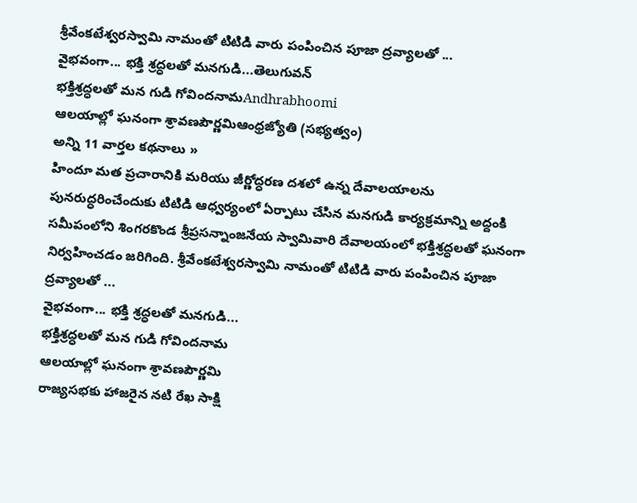శ్రీవేంకటేశ్వరస్వామి నామంతో టిటిడి వారు పంపించిన పూజా ద్రవ్యాలతో ...
వైభవంగా... భక్తి శ్రద్ధలతో మనగుడి...తెలుగువన్
భక్తిశ్రద్ధలతో మన గుడి గోవిందనామAndhrabhoomi
ఆలయాల్లో ఘనంగా శ్రావణపౌర్ణమిఆంధ్రజ్యోతి (సభ్యత్వం)
అన్ని 11 వార్తల కథనాలు »
హిందూ మత ప్రచారానికి మరియు జీర్ణోద్ధరణ దశలో ఉన్న దేవాలయాలను పునరుద్ధరించేందుకు టిటిడి ఆధ్వర్యంలో ఏర్పాటు చేసిన మనగుడి కార్యక్రమాన్ని అద్దంకి సమీపంలోని శింగరకొండ శ్రీప్రసన్నాంజనేయ స్వామివారి దేవాలయంలో భక్తిశ్రద్ధలతో ఘనంగా నిర్వహించడం జరిగింది. శ్రీవేంకటేశ్వరస్వామి నామంతో టిటిడి వారు పంపించిన పూజా ద్రవ్యాలతో ...
వైభవంగా... భక్తి శ్రద్ధలతో మనగుడి...
భక్తిశ్రద్ధలతో మన గుడి గోవిందనామ
ఆలయాల్లో ఘనంగా శ్రావణపౌర్ణమి
రాజ్యసభకు హాజరైన నటి రేఖ సాక్షి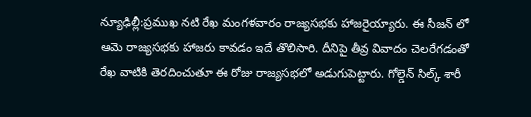న్యూఢిల్లీ:ప్రముఖ నటి రేఖ మంగళవారం రాజ్యసభకు హాజరైయ్యారు. ఈ సీజన్ లో ఆమె రాజ్యసభకు హాజరు కావడం ఇదే తొలిసారి. దీనిపై తీవ్ర వివాదం చెలరేగడంతో రేఖ వాటికి తెరదించుతూ ఈ రోజు రాజ్యసభలో అడుగుపెట్టారు. గోల్డెన్ సిల్క్ శారీ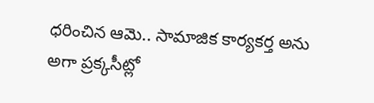ధరించిన ఆమె.. సామాజిక కార్యకర్త అను అగా ప్రక్కసీట్లో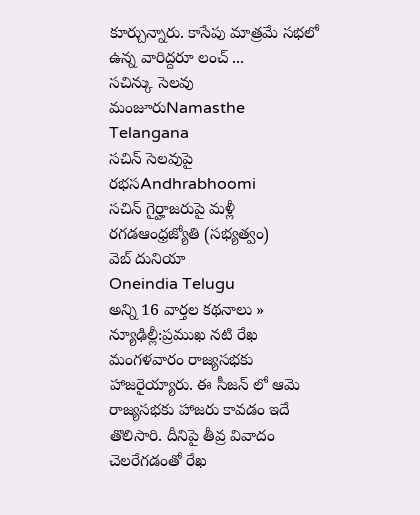కూర్చున్నారు. కాసేపు మాత్రమే సభలో ఉన్న వారిద్దరూ లంచ్ ...
సచిన్కు సెలవు మంజూరుNamasthe Telangana
సచిన్ సెలవుపై రభసAndhrabhoomi
సచిన్ గైర్హాజరుపై మళ్లీ రగడఆంధ్రజ్యోతి (సభ్యత్వం)
వెబ్ దునియా
Oneindia Telugu
అన్ని 16 వార్తల కథనాలు »
న్యూఢిల్లీ:ప్రముఖ నటి రేఖ మంగళవారం రాజ్యసభకు హాజరైయ్యారు. ఈ సీజన్ లో ఆమె రాజ్యసభకు హాజరు కావడం ఇదే తొలిసారి. దీనిపై తీవ్ర వివాదం చెలరేగడంతో రేఖ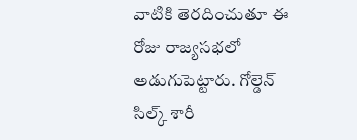వాటికి తెరదించుతూ ఈ రోజు రాజ్యసభలో అడుగుపెట్టారు. గోల్డెన్ సిల్క్ శారీ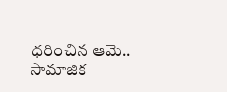ధరించిన ఆమె.. సామాజిక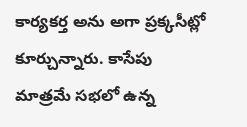కార్యకర్త అను అగా ప్రక్కసీట్లో కూర్చున్నారు. కాసేపు మాత్రమే సభలో ఉన్న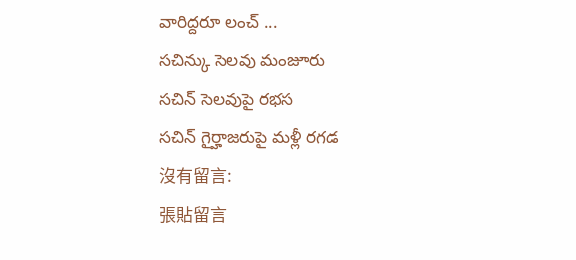వారిద్దరూ లంచ్ ...
సచిన్కు సెలవు మంజూరు
సచిన్ సెలవుపై రభస
సచిన్ గైర్హాజరుపై మళ్లీ రగడ
沒有留言:
張貼留言